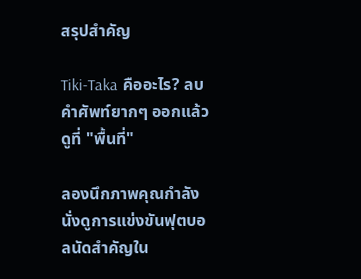สรุปสำคัญ

Tiki-Taka คืออะไร? ลบคำศัพท์ยากๆ ออกแล้วดูที่ "พื้นที่"

ลองนึกภาพคุณกำลังนั่งดูการแข่งขันฟุตบอลนัดสำคัญใน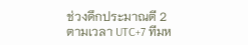ช่วงดึกประมาณตี 2 ตามเวลา UTC+7 ทีมห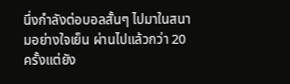นึ่งกำลังต่อบอลสั้นๆ ไปมาในสนามอย่างใจเย็น ผ่านไปแล้วกว่า 20 ครั้งแต่ยัง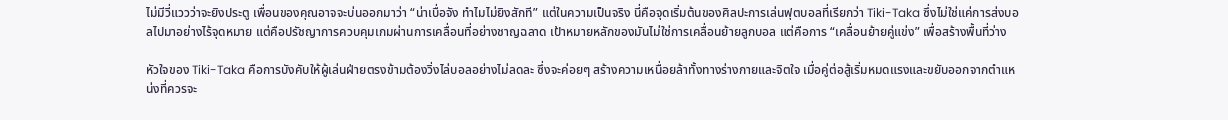ไม่มีวี่แววว่าจะยิงประตู เพื่อนของคุณอาจจะบ่นออกมาว่า “น่าเบื่อจัง ทำไมไม่ยิงสักที” แต่ในความเป็นจริง นี่คือจุดเริ่มต้นของศิลปะการเล่นฟุตบอลที่เรียกว่า Tiki-Taka ซึ่งไม่ใช่แค่การส่งบอลไปมาอย่างไร้จุดหมาย แต่คือปรัชญาการควบคุมเกมผ่านการเคลื่อนที่อย่างชาญฉลาด เป้าหมายหลักของมันไม่ใช่การเคลื่อนย้ายลูกบอล แต่คือการ “เคลื่อนย้ายคู่แข่ง” เพื่อสร้างพื้นที่ว่าง

หัวใจของ Tiki-Taka คือการบังคับให้ผู้เล่นฝ่ายตรงข้ามต้องวิ่งไล่บอลอย่างไม่ลดละ ซึ่งจะค่อยๆ สร้างความเหนื่อยล้าทั้งทางร่างกายและจิตใจ เมื่อคู่ต่อสู้เริ่มหมดแรงและขยับออกจากตำแหน่งที่ควรจะ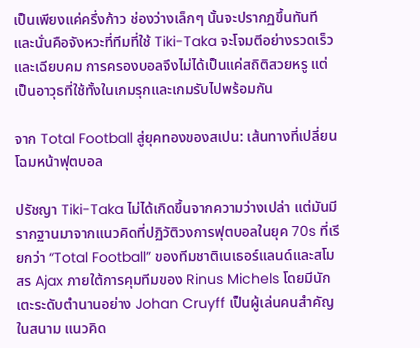เป็นเพียงแค่ครึ่งก้าว ช่องว่างเล็กๆ นั้นจะปรากฏขึ้นทันที และนั่นคือจังหวะที่ทีมที่ใช้ Tiki-Taka จะโจมตีอย่างรวดเร็วและเฉียบคม การครองบอลจึงไม่ได้เป็นแค่สถิติสวยหรู แต่เป็นอาวุธที่ใช้ทั้งในเกมรุกและเกมรับไปพร้อมกัน

จาก Total Football สู่ยุคทองของสเปน: เส้นทางที่เปลี่ยนโฉมหน้าฟุตบอล

ปรัชญา Tiki-Taka ไม่ได้เกิดขึ้นจากความว่างเปล่า แต่มันมีรากฐานมาจากแนวคิดที่ปฏิวัติวงการฟุตบอลในยุค 70s ที่เรียกว่า “Total Football” ของทีมชาติเนเธอร์แลนด์และสโมสร Ajax ภายใต้การคุมทีมของ Rinus Michels โดยมีนักเตะระดับตำนานอย่าง Johan Cruyff เป็นผู้เล่นคนสำคัญในสนาม แนวคิด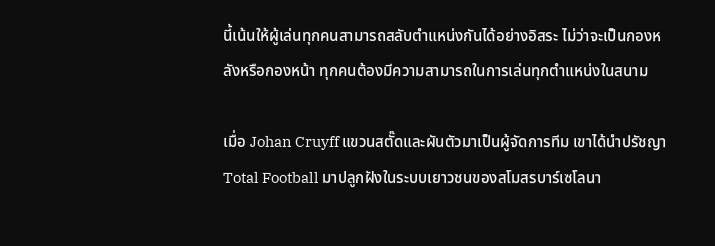นี้เน้นให้ผู้เล่นทุกคนสามารถสลับตำแหน่งกันได้อย่างอิสระ ไม่ว่าจะเป็นกองหลังหรือกองหน้า ทุกคนต้องมีความสามารถในการเล่นทุกตำแหน่งในสนาม

เมื่อ Johan Cruyff แขวนสตั๊ดและผันตัวมาเป็นผู้จัดการทีม เขาได้นำปรัชญา Total Football มาปลูกฝังในระบบเยาวชนของสโมสรบาร์เซโลนา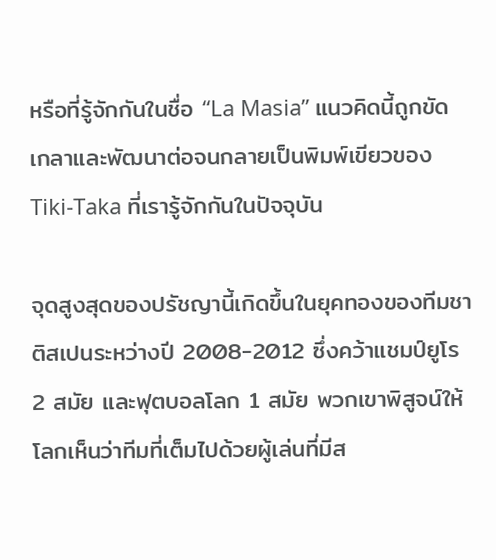หรือที่รู้จักกันในชื่อ “La Masia” แนวคิดนี้ถูกขัดเกลาและพัฒนาต่อจนกลายเป็นพิมพ์เขียวของ Tiki-Taka ที่เรารู้จักกันในปัจจุบัน

จุดสูงสุดของปรัชญานี้เกิดขึ้นในยุคทองของทีมชาติสเปนระหว่างปี 2008-2012 ซึ่งคว้าแชมป์ยูโร 2 สมัย และฟุตบอลโลก 1 สมัย พวกเขาพิสูจน์ให้โลกเห็นว่าทีมที่เต็มไปด้วยผู้เล่นที่มีส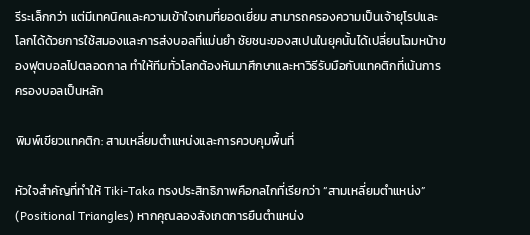รีระเล็กกว่า แต่มีเทคนิคและความเข้าใจเกมที่ยอดเยี่ยม สามารถครองความเป็นเจ้ายุโรปและโลกได้ด้วยการใช้สมองและการส่งบอลที่แม่นยำ ชัยชนะของสเปนในยุคนั้นได้เปลี่ยนโฉมหน้าของฟุตบอลไปตลอดกาล ทำให้ทีมทั่วโลกต้องหันมาศึกษาและหาวิธีรับมือกับแทคติกที่เน้นการครองบอลเป็นหลัก

พิมพ์เขียวแทคติก: สามเหลี่ยมตำแหน่งและการควบคุมพื้นที่

หัวใจสำคัญที่ทำให้ Tiki-Taka ทรงประสิทธิภาพคือกลไกที่เรียกว่า “สามเหลี่ยมตำแหน่ง” (Positional Triangles) หากคุณลองสังเกตการยืนตำแหน่ง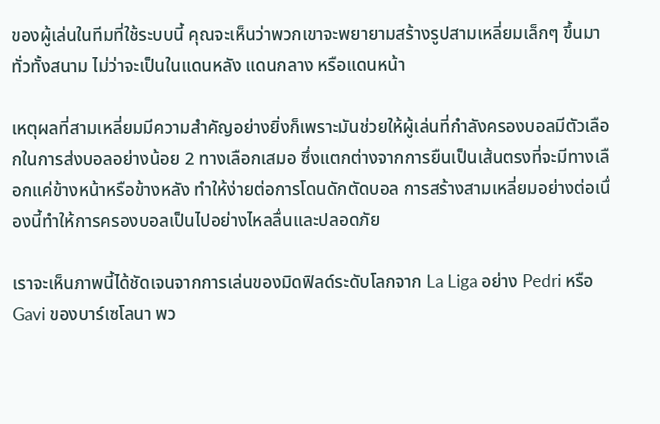ของผู้เล่นในทีมที่ใช้ระบบนี้ คุณจะเห็นว่าพวกเขาจะพยายามสร้างรูปสามเหลี่ยมเล็กๆ ขึ้นมาทั่วทั้งสนาม ไม่ว่าจะเป็นในแดนหลัง แดนกลาง หรือแดนหน้า

เหตุผลที่สามเหลี่ยมมีความสำคัญอย่างยิ่งก็เพราะมันช่วยให้ผู้เล่นที่กำลังครองบอลมีตัวเลือกในการส่งบอลอย่างน้อย 2 ทางเลือกเสมอ ซึ่งแตกต่างจากการยืนเป็นเส้นตรงที่จะมีทางเลือกแค่ข้างหน้าหรือข้างหลัง ทำให้ง่ายต่อการโดนดักตัดบอล การสร้างสามเหลี่ยมอย่างต่อเนื่องนี้ทำให้การครองบอลเป็นไปอย่างไหลลื่นและปลอดภัย

เราจะเห็นภาพนี้ได้ชัดเจนจากการเล่นของมิดฟิลด์ระดับโลกจาก La Liga อย่าง Pedri หรือ Gavi ของบาร์เซโลนา พว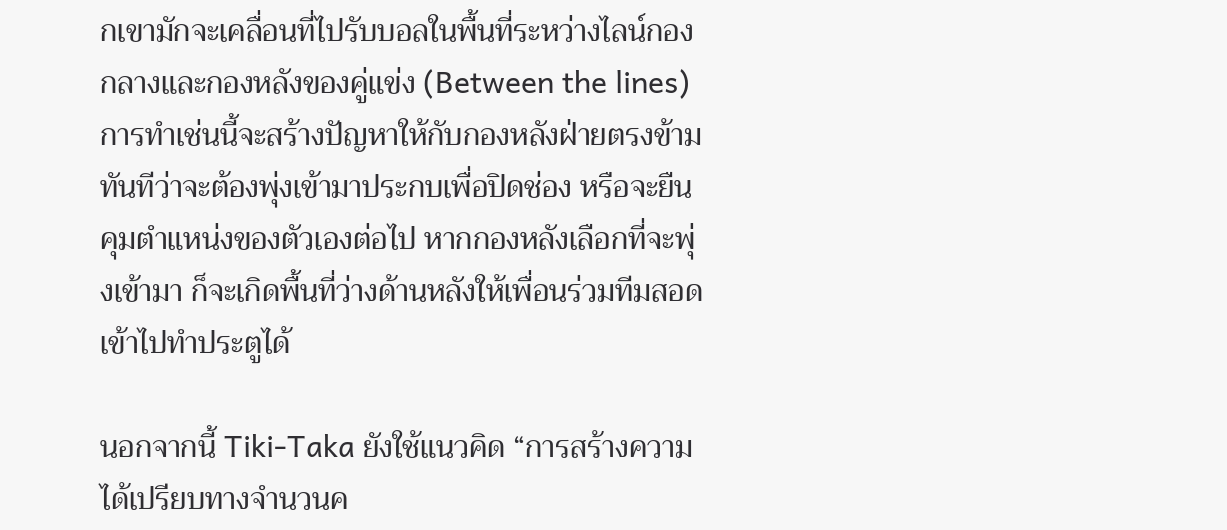กเขามักจะเคลื่อนที่ไปรับบอลในพื้นที่ระหว่างไลน์กองกลางและกองหลังของคู่แข่ง (Between the lines) การทำเช่นนี้จะสร้างปัญหาให้กับกองหลังฝ่ายตรงข้ามทันทีว่าจะต้องพุ่งเข้ามาประกบเพื่อปิดช่อง หรือจะยืนคุมตำแหน่งของตัวเองต่อไป หากกองหลังเลือกที่จะพุ่งเข้ามา ก็จะเกิดพื้นที่ว่างด้านหลังให้เพื่อนร่วมทีมสอดเข้าไปทำประตูได้

นอกจากนี้ Tiki-Taka ยังใช้แนวคิด “การสร้างความได้เปรียบทางจำนวนค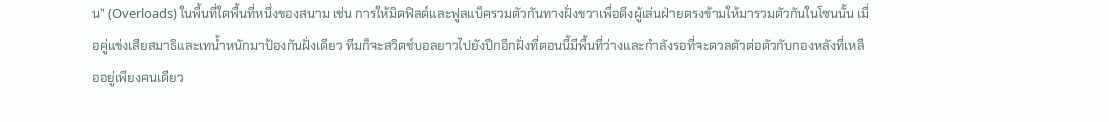น” (Overloads) ในพื้นที่ใดพื้นที่หนึ่งของสนาม เช่น การให้มิดฟิลด์และฟูลแบ็ครวมตัวกันทางฝั่งขวาเพื่อดึงผู้เล่นฝ่ายตรงข้ามให้มารวมตัวกันในโซนนั้น เมื่อคู่แข่งเสียสมาธิและเทน้ำหนักมาป้องกันฝั่งเดียว ทีมก็จะสวิตช์บอลยาวไปยังปีกอีกฝั่งที่ตอนนี้มีพื้นที่ว่างและกำลังรอที่จะดวลตัวต่อตัวกับกองหลังที่เหลืออยู่เพียงคนเดียว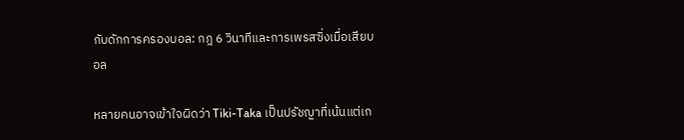กับดักการครองบอล: กฎ 6 วินาทีและการเพรสซิ่งเมื่อเสียบอล

หลายคนอาจเข้าใจผิดว่า Tiki-Taka เป็นปรัชญาที่เน้นแต่เก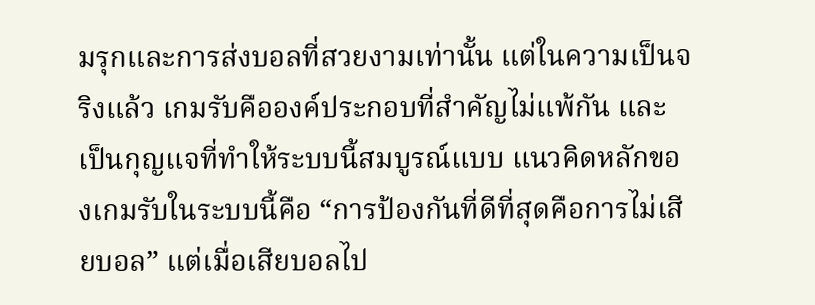มรุกและการส่งบอลที่สวยงามเท่านั้น แต่ในความเป็นจริงแล้ว เกมรับคือองค์ประกอบที่สำคัญไม่แพ้กัน และเป็นกุญแจที่ทำให้ระบบนี้สมบูรณ์แบบ แนวคิดหลักของเกมรับในระบบนี้คือ “การป้องกันที่ดีที่สุดคือการไม่เสียบอล” แต่เมื่อเสียบอลไป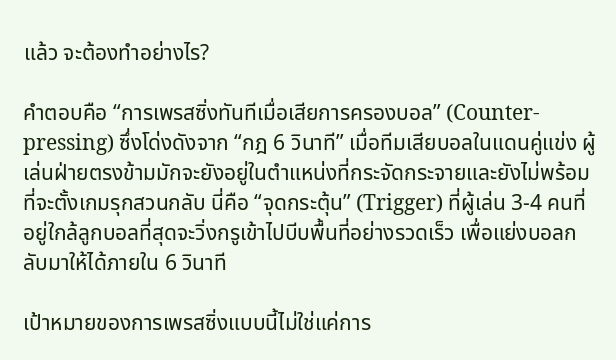แล้ว จะต้องทำอย่างไร?

คำตอบคือ “การเพรสซิ่งทันทีเมื่อเสียการครองบอล” (Counter-pressing) ซึ่งโด่งดังจาก “กฎ 6 วินาที” เมื่อทีมเสียบอลในแดนคู่แข่ง ผู้เล่นฝ่ายตรงข้ามมักจะยังอยู่ในตำแหน่งที่กระจัดกระจายและยังไม่พร้อมที่จะตั้งเกมรุกสวนกลับ นี่คือ “จุดกระตุ้น” (Trigger) ที่ผู้เล่น 3-4 คนที่อยู่ใกล้ลูกบอลที่สุดจะวิ่งกรูเข้าไปบีบพื้นที่อย่างรวดเร็ว เพื่อแย่งบอลกลับมาให้ได้ภายใน 6 วินาที

เป้าหมายของการเพรสซิ่งแบบนี้ไม่ใช่แค่การ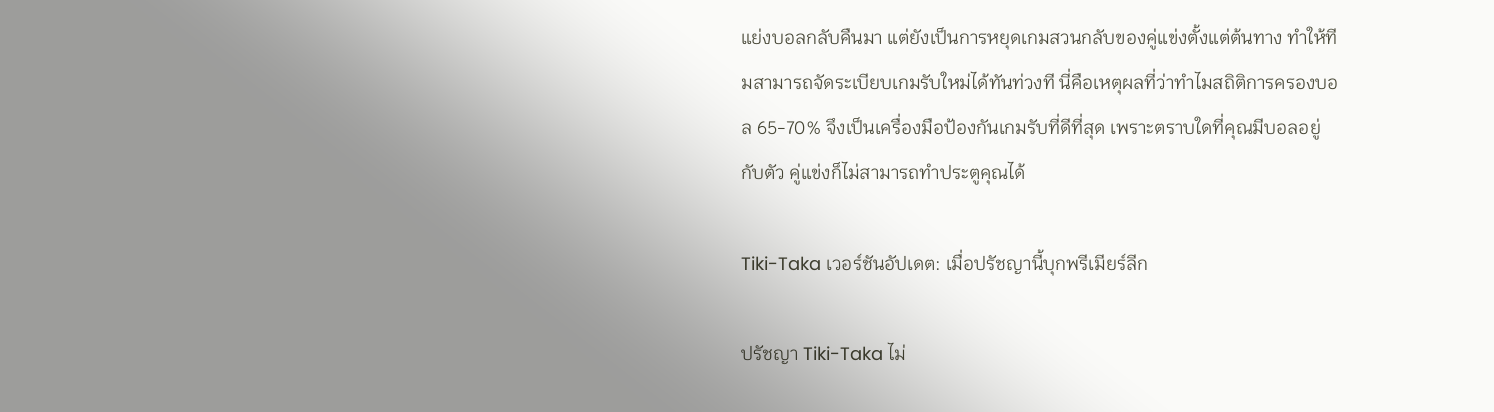แย่งบอลกลับคืนมา แต่ยังเป็นการหยุดเกมสวนกลับของคู่แข่งตั้งแต่ต้นทาง ทำให้ทีมสามารถจัดระเบียบเกมรับใหม่ได้ทันท่วงที นี่คือเหตุผลที่ว่าทำไมสถิติการครองบอล 65-70% จึงเป็นเครื่องมือป้องกันเกมรับที่ดีที่สุด เพราะตราบใดที่คุณมีบอลอยู่กับตัว คู่แข่งก็ไม่สามารถทำประตูคุณได้

Tiki-Taka เวอร์ชันอัปเดต: เมื่อปรัชญานี้บุกพรีเมียร์ลีก

ปรัชญา Tiki-Taka ไม่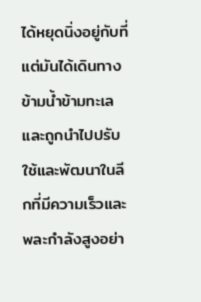ได้หยุดนิ่งอยู่กับที่ แต่มันได้เดินทางข้ามน้ำข้ามทะเลและถูกนำไปปรับใช้และพัฒนาในลีกที่มีความเร็วและพละกำลังสูงอย่า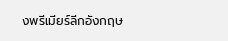งพรีเมียร์ลีกอังกฤษ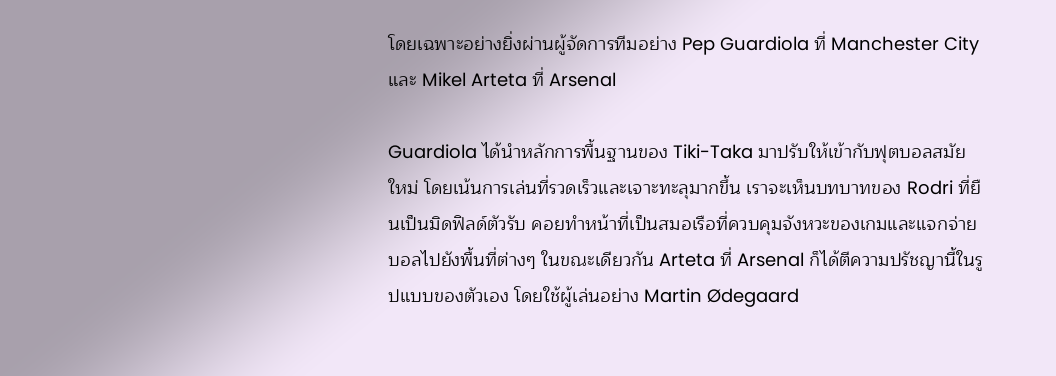โดยเฉพาะอย่างยิ่งผ่านผู้จัดการทีมอย่าง Pep Guardiola ที่ Manchester City และ Mikel Arteta ที่ Arsenal

Guardiola ได้นำหลักการพื้นฐานของ Tiki-Taka มาปรับให้เข้ากับฟุตบอลสมัยใหม่ โดยเน้นการเล่นที่รวดเร็วและเจาะทะลุมากขึ้น เราจะเห็นบทบาทของ Rodri ที่ยืนเป็นมิดฟิลด์ตัวรับ คอยทำหน้าที่เป็นสมอเรือที่ควบคุมจังหวะของเกมและแจกจ่ายบอลไปยังพื้นที่ต่างๆ ในขณะเดียวกัน Arteta ที่ Arsenal ก็ได้ตีความปรัชญานี้ในรูปแบบของตัวเอง โดยใช้ผู้เล่นอย่าง Martin Ødegaard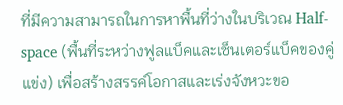ที่มีความสามารถในการหาพื้นที่ว่างในบริเวณ Half-space (พื้นที่ระหว่างฟูลแบ็คและเซ็นเตอร์แบ็คของคู่แข่ง) เพื่อสร้างสรรค์โอกาสและเร่งจังหวะขอ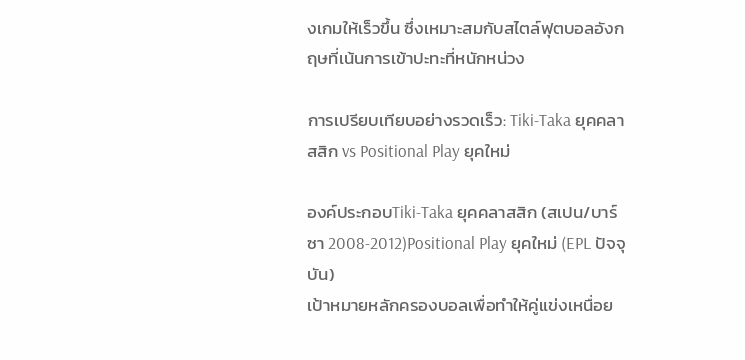งเกมให้เร็วขึ้น ซึ่งเหมาะสมกับสไตล์ฟุตบอลอังกฤษที่เน้นการเข้าปะทะที่หนักหน่วง

การเปรียบเทียบอย่างรวดเร็ว: Tiki-Taka ยุคคลาสสิก vs Positional Play ยุคใหม่

องค์ประกอบTiki-Taka ยุคคลาสสิก (สเปน/บาร์ซา 2008-2012)Positional Play ยุคใหม่ (EPL ปัจจุบัน)
เป้าหมายหลักครองบอลเพื่อทำให้คู่แข่งเหนื่อย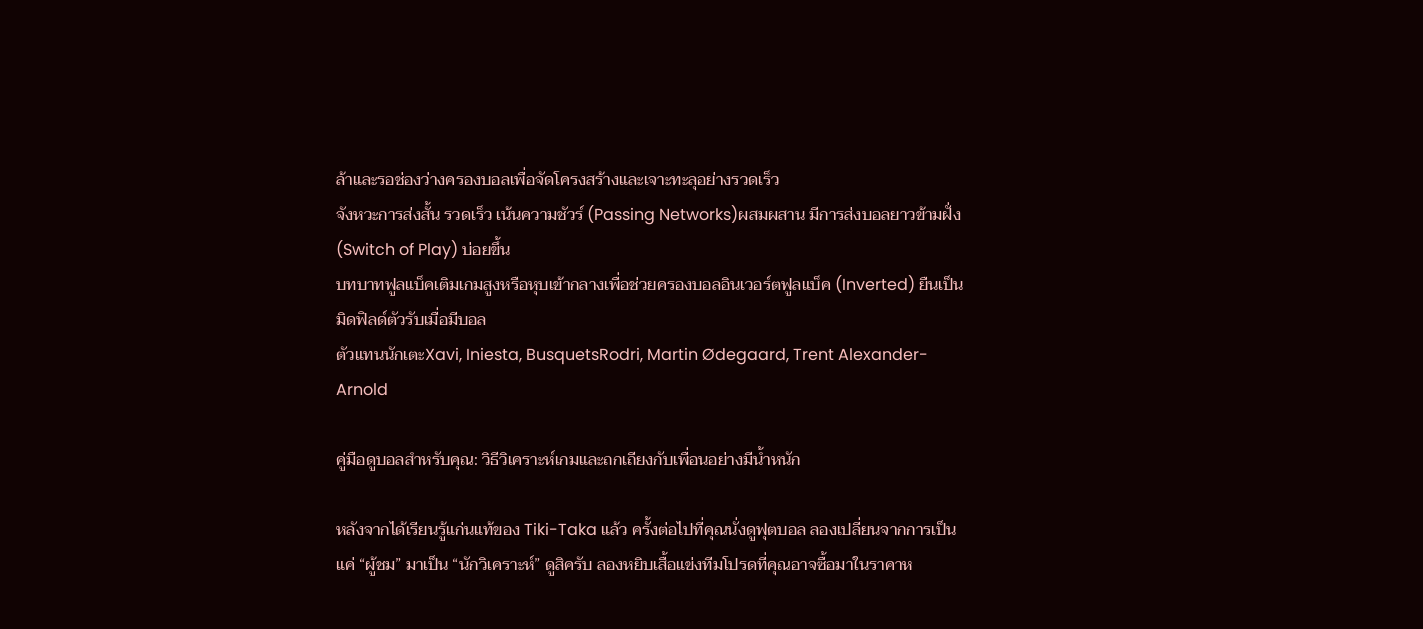ล้าและรอช่องว่างครองบอลเพื่อจัดโครงสร้างและเจาะทะลุอย่างรวดเร็ว
จังหวะการส่งสั้น รวดเร็ว เน้นความชัวร์ (Passing Networks)ผสมผสาน มีการส่งบอลยาวข้ามฝั่ง (Switch of Play) บ่อยขึ้น
บทบาทฟูลแบ็คเติมเกมสูงหรือหุบเข้ากลางเพื่อช่วยครองบอลอินเวอร์ตฟูลแบ็ค (Inverted) ยืนเป็นมิดฟิลด์ตัวรับเมื่อมีบอล
ตัวแทนนักเตะXavi, Iniesta, BusquetsRodri, Martin Ødegaard, Trent Alexander-Arnold

คู่มือดูบอลสำหรับคุณ: วิธีวิเคราะห์เกมและถกเถียงกับเพื่อนอย่างมีน้ำหนัก

หลังจากได้เรียนรู้แก่นแท้ของ Tiki-Taka แล้ว ครั้งต่อไปที่คุณนั่งดูฟุตบอล ลองเปลี่ยนจากการเป็นแค่ “ผู้ชม” มาเป็น “นักวิเคราะห์” ดูสิครับ ลองหยิบเสื้อแข่งทีมโปรดที่คุณอาจซื้อมาในราคาห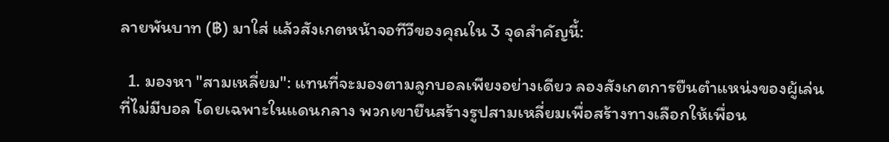ลายพันบาท (฿) มาใส่ แล้วสังเกตหน้าจอทีวีของคุณใน 3 จุดสำคัญนี้:

  1. มองหา "สามเหลี่ยม": แทนที่จะมองตามลูกบอลเพียงอย่างเดียว ลองสังเกตการยืนตำแหน่งของผู้เล่นที่ไม่มีบอล โดยเฉพาะในแดนกลาง พวกเขายืนสร้างรูปสามเหลี่ยมเพื่อสร้างทางเลือกให้เพื่อน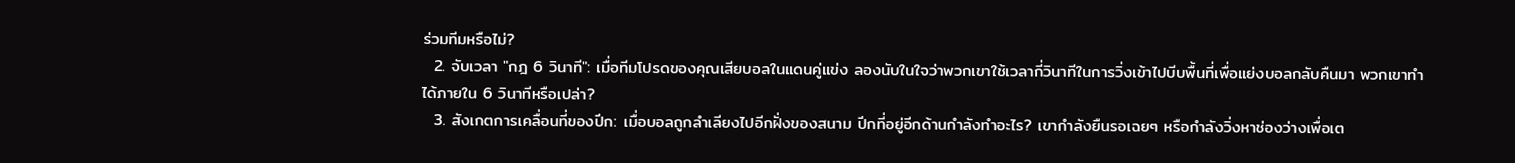ร่วมทีมหรือไม่?
  2. จับเวลา "กฎ 6 วินาที": เมื่อทีมโปรดของคุณเสียบอลในแดนคู่แข่ง ลองนับในใจว่าพวกเขาใช้เวลากี่วินาทีในการวิ่งเข้าไปบีบพื้นที่เพื่อแย่งบอลกลับคืนมา พวกเขาทำได้ภายใน 6 วินาทีหรือเปล่า?
  3. สังเกตการเคลื่อนที่ของปีก: เมื่อบอลถูกลำเลียงไปอีกฝั่งของสนาม ปีกที่อยู่อีกด้านกำลังทำอะไร? เขากำลังยืนรอเฉยๆ หรือกำลังวิ่งหาช่องว่างเพื่อเต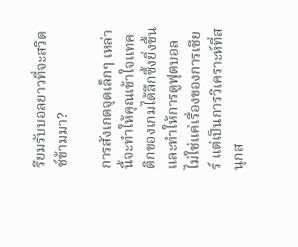รียมรับบอลยาวที่จะสวิตช์ข้ามมา?

การสังเกตจุดเล็กๆ เหล่านี้จะทำให้คุณเข้าใจแทคติกของเกมได้ลึกซึ้งยิ่งขึ้น และทำให้การดูฟุตบอลไม่ใช่แค่เรื่องของการเชียร์ แต่เป็นการวิเคราะห์ที่สนุกส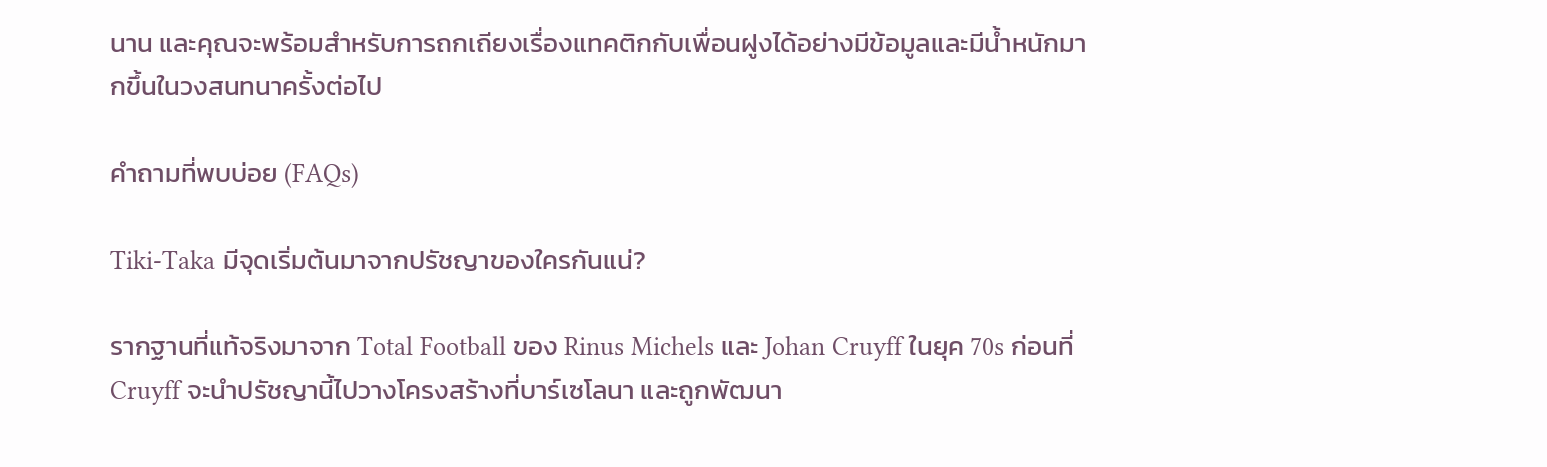นาน และคุณจะพร้อมสำหรับการถกเถียงเรื่องแทคติกกับเพื่อนฝูงได้อย่างมีข้อมูลและมีน้ำหนักมากขึ้นในวงสนทนาครั้งต่อไป

คำถามที่พบบ่อย (FAQs)

Tiki-Taka มีจุดเริ่มต้นมาจากปรัชญาของใครกันแน่?

รากฐานที่แท้จริงมาจาก Total Football ของ Rinus Michels และ Johan Cruyff ในยุค 70s ก่อนที่ Cruyff จะนำปรัชญานี้ไปวางโครงสร้างที่บาร์เซโลนา และถูกพัฒนา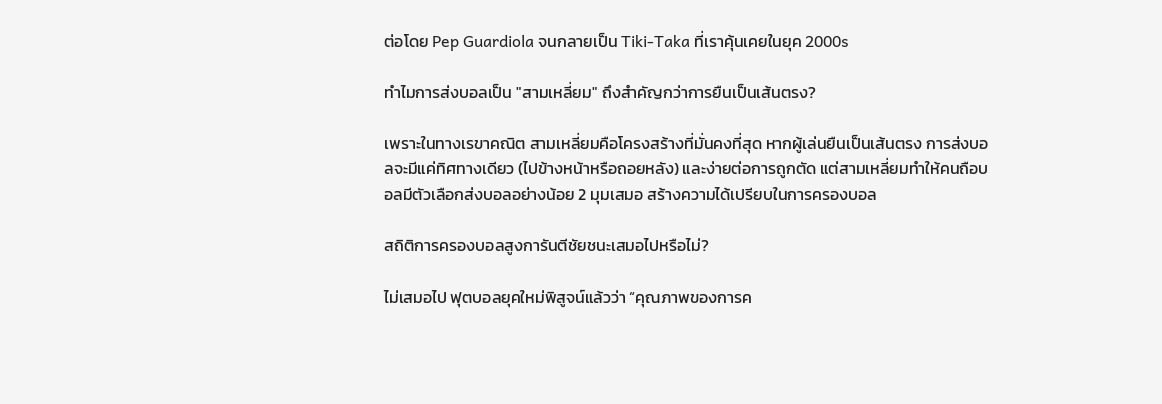ต่อโดย Pep Guardiola จนกลายเป็น Tiki-Taka ที่เราคุ้นเคยในยุค 2000s

ทำไมการส่งบอลเป็น "สามเหลี่ยม" ถึงสำคัญกว่าการยืนเป็นเส้นตรง?

เพราะในทางเรขาคณิต สามเหลี่ยมคือโครงสร้างที่มั่นคงที่สุด หากผู้เล่นยืนเป็นเส้นตรง การส่งบอลจะมีแค่ทิศทางเดียว (ไปข้างหน้าหรือถอยหลัง) และง่ายต่อการถูกตัด แต่สามเหลี่ยมทำให้คนถือบอลมีตัวเลือกส่งบอลอย่างน้อย 2 มุมเสมอ สร้างความได้เปรียบในการครองบอล

สถิติการครองบอลสูงการันตีชัยชนะเสมอไปหรือไม่?

ไม่เสมอไป ฟุตบอลยุคใหม่พิสูจน์แล้วว่า “คุณภาพของการค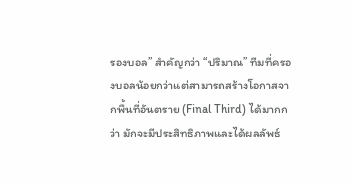รองบอล” สำคัญกว่า “ปริมาณ” ทีมที่ครองบอลน้อยกว่าแต่สามารถสร้างโอกาสจากพื้นที่อันตราย (Final Third) ได้มากกว่า มักจะมีประสิทธิภาพและได้ผลลัพธ์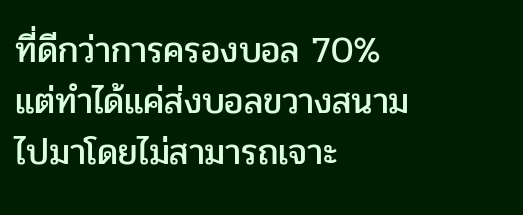ที่ดีกว่าการครองบอล 70% แต่ทำได้แค่ส่งบอลขวางสนามไปมาโดยไม่สามารถเจาะ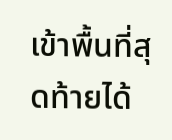เข้าพื้นที่สุดท้ายได้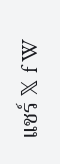แชร์ 𝕏 f W